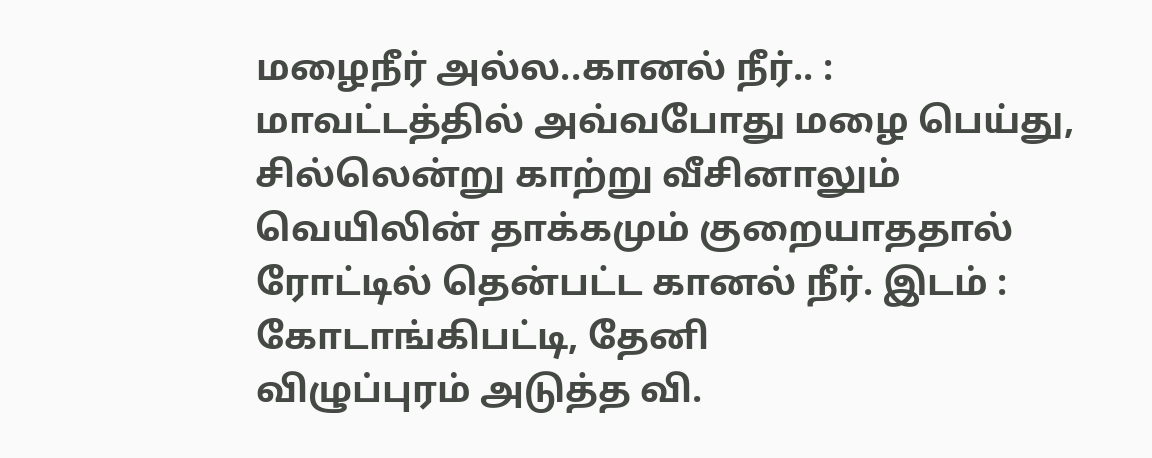மழைநீர் அல்ல..கானல் நீர்.. : மாவட்டத்தில் அவ்வபோது மழை பெய்து, சில்லென்று காற்று வீசினாலும் வெயிலின் தாக்கமும் குறையாததால் ரோட்டில் தென்பட்ட கானல் நீர். இடம் : கோடாங்கிபட்டி, தேனி
விழுப்புரம் அடுத்த வி.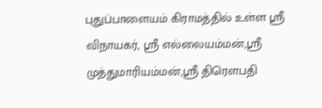புதுப்பாளையம் கிராமத்தில் உள்ள ஸ்ரீ விநாயகர், ஸ்ரீ எல்லையம்மன்,ஸ்ரீ முத்துமாரியம்மன்,ஸ்ரீ திரௌபதி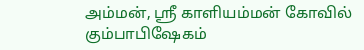அம்மன், ஸ்ரீ காளியம்மன் கோவில் கும்பாபிஷேகம்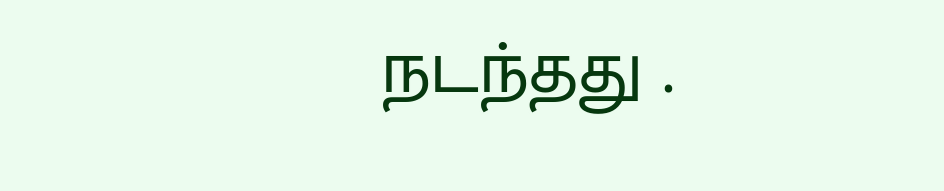நடந்தது .